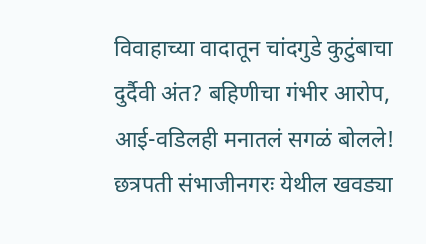विवाहाच्या वादातून चांदगुडे कुटुंबाचा दुर्दैवी अंत? बहिणीचा गंभीर आरोप, आई-वडिलही मनातलं सगळं बोलले!
छत्रपती संभाजीनगरः येथील खवड्या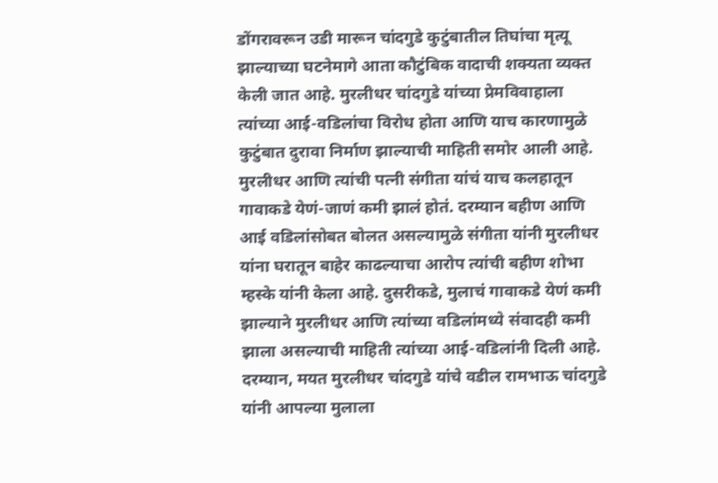डोंगरावरून उडी मारून चांदगुडे कुटुंबातील तिघांचा मृत्यू झाल्याच्या घटनेमागे आता कौटुंबिक वादाची शक्यता व्यक्त केली जात आहे. मुरलीधर चांदगुडे यांच्या प्रेमविवाहाला त्यांच्या आई-वडिलांचा विरोध होता आणि याच कारणामुळे कुटुंबात दुरावा निर्माण झाल्याची माहिती समोर आली आहे.
मुरलीधर आणि त्यांची पत्नी संगीता यांचं याच कलहातून गावाकडे येणं-जाणं कमी झालं होतं. दरम्यान बहीण आणि आई वडिलांसोबत बोलत असल्यामुळे संगीता यांनी मुरलीधर यांना घरातून बाहेर काढल्याचा आरोप त्यांची बहीण शोभा म्हस्के यांनी केला आहे. दुसरीकडे, मुलाचं गावाकडे येणं कमी झाल्याने मुरलीधर आणि त्यांच्या वडिलांमध्ये संवादही कमी झाला असल्याची माहिती त्यांच्या आई-वडिलांनी दिली आहे. दरम्यान, मयत मुरलीधर चांदगुडे यांचे वडील रामभाऊ चांदगुडे यांनी आपल्या मुलाला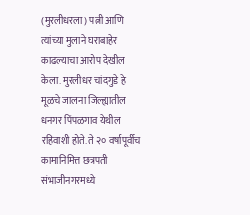(मुरलीधरला) पत्नी आणि त्यांच्या मुलाने घराबाहेर काढल्याचा आरोप देखील केला. मुरलीधर चांदगुडे हे मूळचे जालना जिल्ह्यातील धनगर पिंपळगाव येथील रहिवाशी होते. ते २० वर्षापूर्वीच कामानिमित्त छत्रपती संभाजीनगरमध्ये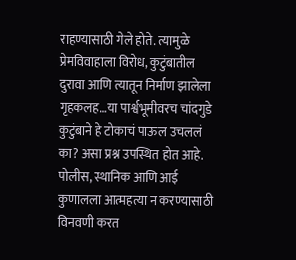राहण्यासाठी गेले होते. त्यामुळे प्रेमविवाहाला विरोध, कुटुंबातील दुरावा आणि त्यातून निर्माण झालेला गृहकलह…या पार्श्वभूमीवरच चांदगुडे कुटुंबाने हे टोकाचं पाऊल उचललं का? असा प्रश्न उपस्थित होत आहे.
पोलीस, स्थानिक आणि आई कुणालला आत्महत्या न करण्यासाठी विनवणी करत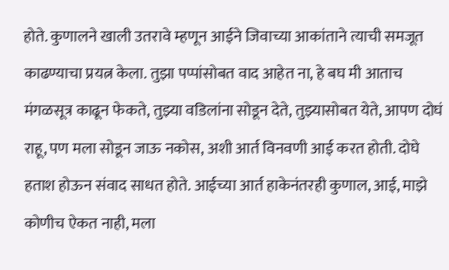होते. कुणालने खाली उतरावे म्हणून आईने जिवाच्या आकांताने त्याची समजूत काढण्याचा प्रयत्न केला. तुझा पप्पांसोबत वाद आहेत ना, हे बघ मी आताच मंगळसूत्र काढून फेकते, तुझ्या वडिलांना सोडून देते, तुझ्यासोबत येते, आपण दोघं राहू, पण मला सोडून जाऊ नकोस, अशी आर्त विनवणी आई करत होती. दोघे हताश होऊन संवाद साधत होते. आईच्या आर्त हाकेनंतरही कुणाल, आई, माझे कोणीच ऐकत नाही, मला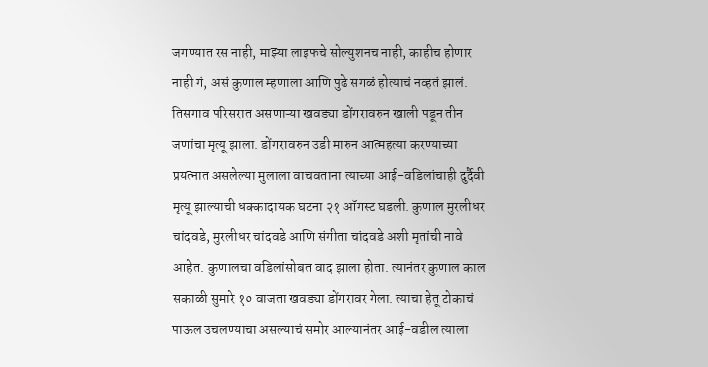जगण्यात रस नाही, माझ्या लाइफचे सोल्युशनच नाही, काहीच होणार नाही गं, असं कुणाल म्हणाला आणि पुढे सगळं होत्याचं नव्हतं झालं.
तिसगाव परिसरात असणाऱ्या खवड्या डोंगरावरुन खाली पडून तीन जणांचा मृत्यू झाला. डोंगरावरुन उडी मारुन आत्महत्या करण्याच्या प्रयत्नात असलेल्या मुलाला वाचवताना त्याच्या आई-वडिलांचाही दुर्दैवी मृत्यू झाल्याची धक्कादायक घटना २१ ऑगस्ट घडली. कुणाल मुरलीधर चांदवडे, मुरलीधर चांदवडे आणि संगीता चांदवडे अशी मृतांची नावे आहेत. कुणालचा वडिलांसोबत वाद झाला होता. त्यानंतर कुणाल काल सकाळी सुमारे १० वाजता खवड्या डोंगरावर गेला. त्याचा हेतू टोकाचं पाऊल उचलण्याचा असल्याचं समोर आल्यानंतर आई-वडील त्याला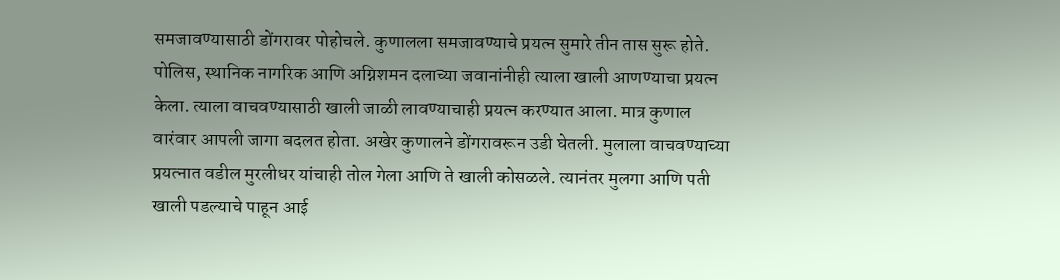समजावण्यासाठी डोंगरावर पोहोचले. कुणालला समजावण्याचे प्रयत्न सुमारे तीन तास सुरू होते. पोलिस, स्थानिक नागरिक आणि अग्निशमन दलाच्या जवानांनीही त्याला खाली आणण्याचा प्रयत्न केला. त्याला वाचवण्यासाठी खाली जाळी लावण्याचाही प्रयत्न करण्यात आला. मात्र कुणाल वारंवार आपली जागा बदलत होता. अखेर कुणालने डोंगरावरून उडी घेतली. मुलाला वाचवण्याच्या प्रयत्नात वडील मुरलीधर यांचाही तोल गेला आणि ते खाली कोसळले. त्यानंतर मुलगा आणि पती खाली पडल्याचे पाहून आई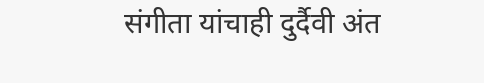संगीता यांचाही दुर्दैवी अंत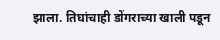झाला. तिघांचाही डोंगराच्या खाली पडून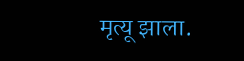मृत्यू झाला.